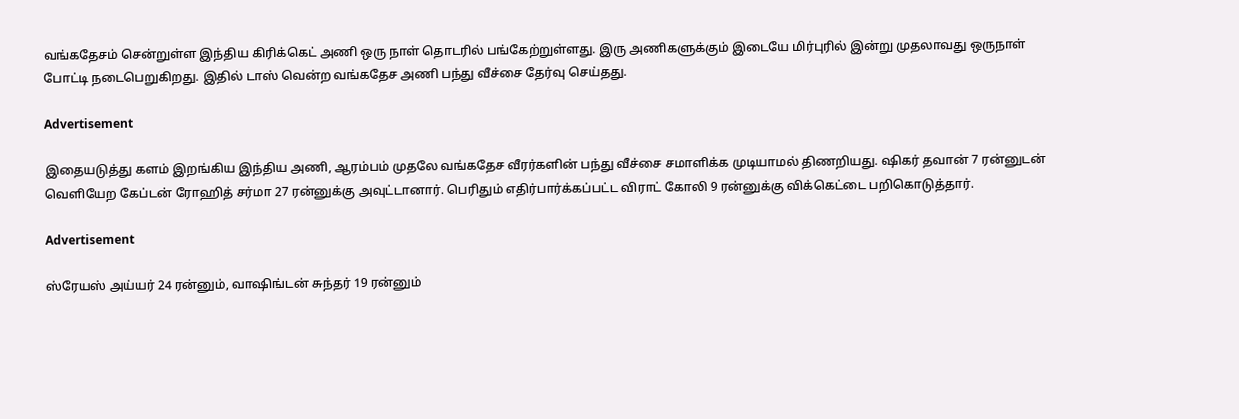வங்கதேசம் சென்றுள்ள இந்திய கிரிக்கெட் அணி ஒரு நாள் தொடரில் பங்கேற்றுள்ளது. இரு அணிகளுக்கும் இடையே மிர்புரில் இன்று முதலாவது ஒருநாள் போட்டி நடைபெறுகிறது. இதில் டாஸ் வென்ற வங்கதேச அணி பந்து வீச்சை தேர்வு செய்தது.

Advertisement

இதையடுத்து களம் இறங்கிய இந்திய அணி, ஆரம்பம் முதலே வங்கதேச வீரர்களின் பந்து வீச்சை சமாளிக்க முடியாமல் திணறியது. ஷிகர் தவான் 7 ரன்னுடன் வெளியேற கேப்டன் ரோஹித் சர்மா 27 ரன்னுக்கு அவுட்டானார். பெரிதும் எதிர்பார்க்கப்பட்ட விராட் கோலி 9 ரன்னுக்கு விக்கெட்டை பறிகொடுத்தார்.

Advertisement

ஸ்ரேயஸ் அய்யர் 24 ரன்னும், வாஷிங்டன் சுந்தர் 19 ரன்னும்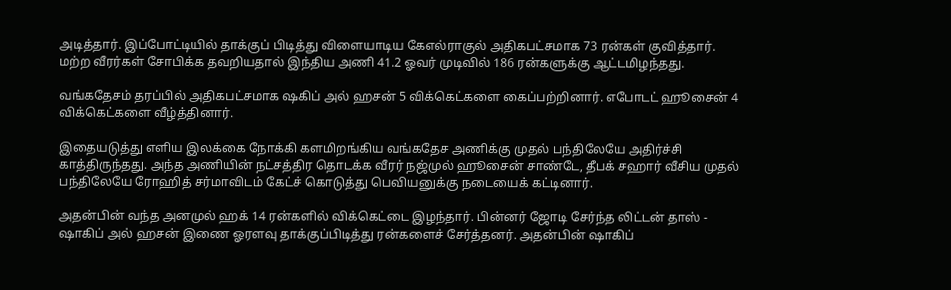அடித்தார். இப்போட்டியில் தாக்குப் பிடித்து விளையாடிய கேஎல்ராகுல் அதிகபட்சமாக 73 ரன்கள் குவித்தார். மற்ற வீரர்கள் சோபிக்க தவறியதால் இந்திய அணி 41.2 ஓவர் முடிவில் 186 ரன்களுக்கு ஆட்டமிழந்தது.

வங்கதேசம் தரப்பில் அதிகபட்சமாக ஷகிப் அல் ஹசன் 5 விக்கெட்களை கைப்பற்றினார். எபோடட் ஹூசைன் 4 விக்கெட்களை வீழ்த்தினார்.

இதையடுத்து எளிய இலக்கை நோக்கி களமிறங்கிய வங்கதேச அணிக்கு முதல் பந்திலேயே அதிர்ச்சி காத்திருந்தது. அந்த அணியின் நட்சத்திர தொடக்க வீரர் நஜ்முல் ஹூசைன் சாண்டே, தீபக் சஹார் வீசிய முதல் பந்திலேயே ரோஹித் சர்மாவிடம் கேட்ச் கொடுத்து பெவியனுக்கு நடையைக் கட்டினார்.

அதன்பின் வந்த அனமுல் ஹக் 14 ரன்களில் விக்கெட்டை இழந்தார். பின்னர் ஜோடி சேர்ந்த லிட்டன் தாஸ் - ஷாகிப் அல் ஹசன் இணை ஓரளவு தாக்குப்பிடித்து ரன்களைச் சேர்த்தனர். அதன்பின் ஷாகிப்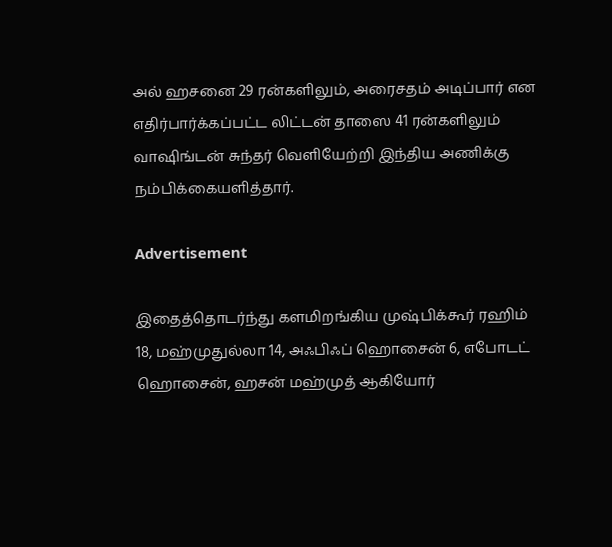அல் ஹசனை 29 ரன்களிலும், அரைசதம் அடிப்பார் என எதிர்பார்க்கப்பட்ட லிட்டன் தாஸை 41 ரன்களிலும் வாஷிங்டன் சுந்தர் வெளியேற்றி இந்திய அணிக்கு நம்பிக்கையளித்தார்.

Advertisement

இதைத்தொடர்ந்து களமிறங்கிய முஷ்பிக்கூர் ரஹிம் 18, மஹ்முதுல்லா 14, அஃபிஃப் ஹொசைன் 6, எபோடட் ஹொசைன், ஹசன் மஹ்முத் ஆகியோர்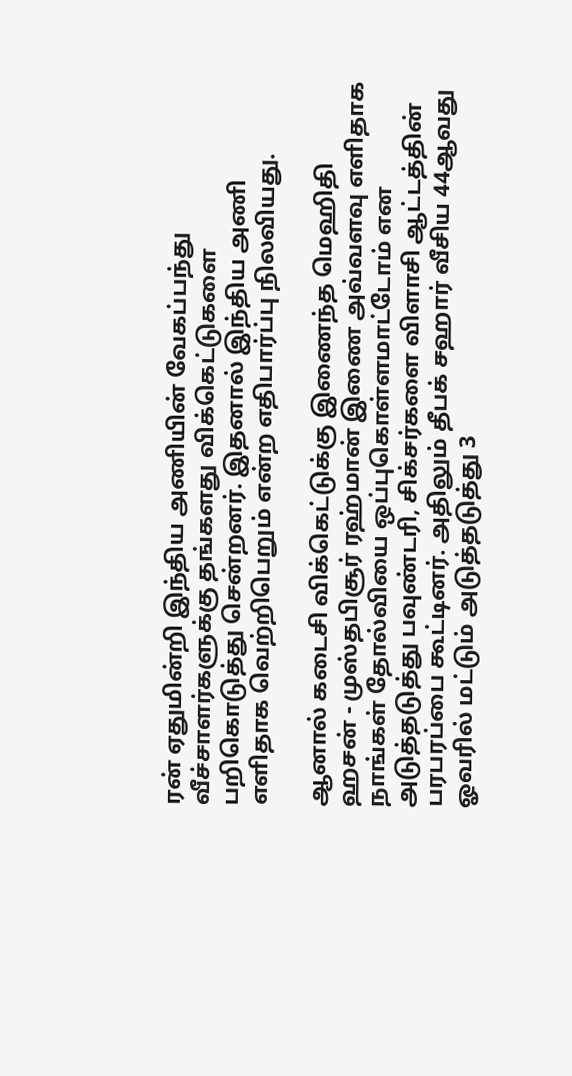ரன் ஏதுமின்றி இந்திய அணியின் வேகப்பந்து வீச்சாளர்களுக்கு தங்களது விக்கெட்டுகளை பறிகொடுத்து சென்றனர். இதனால் இந்திய அணி எளிதாக வெற்றிபெறும் என்ற எதிபார்ப்பு நிலவியது.

ஆனால் கடைசி விக்கெட்டுக்கு இணைந்த மெஹிதி ஹசன் - முஸ்தபிசூர் ரஹ்மான் இணை அவ்வளவு எளிதாக நாங்கள் தோல்வியை ஒப்புகொள்ளமாட்டோம் என அடுத்தடுத்து பவுண்டரி, சிக்சர்களை விளாசி ஆட்டத்தின் பரபரப்பை கூட்டினர். அதிலும் தீபக் சஹார் வீசிய 44ஆவது ஓவரில் மட்டும் அடுத்தடுத்து 3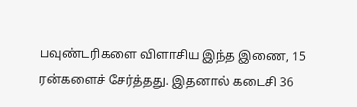பவுண்டரிகளை விளாசிய இந்த இணை, 15 ரன்களைச் சேர்த்தது. இதனால் கடைசி 36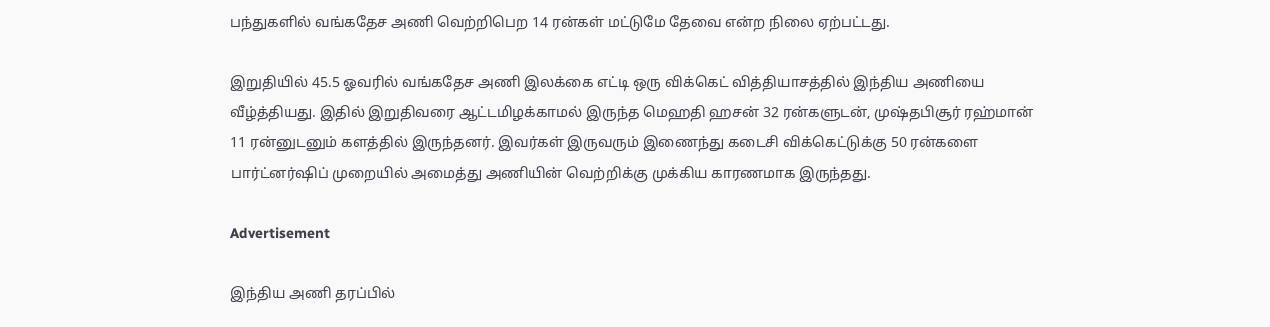பந்துகளில் வங்கதேச அணி வெற்றிபெற 14 ரன்கள் மட்டுமே தேவை என்ற நிலை ஏற்பட்டது.

இறுதியில் 45.5 ஓவரில் வங்கதேச அணி இலக்கை எட்டி ஒரு விக்கெட் வித்தியாசத்தில் இந்திய அணியை வீழ்த்தியது. இதில் இறுதிவரை ஆட்டமிழக்காமல் இருந்த மெஹதி ஹசன் 32 ரன்களுடன், முஷ்தபிசூர் ரஹ்மான் 11 ரன்னுடனும் களத்தில் இருந்தனர். இவர்கள் இருவரும் இணைந்து கடைசி விக்கெட்டுக்கு 50 ரன்களை பார்ட்னர்ஷிப் முறையில் அமைத்து அணியின் வெற்றிக்கு முக்கிய காரணமாக இருந்தது.

Advertisement

இந்திய அணி தரப்பில்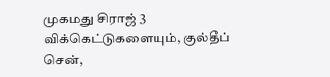முகமது சிராஜ் 3 விக்கெட்டுகளையும், குல்தீப் சென்,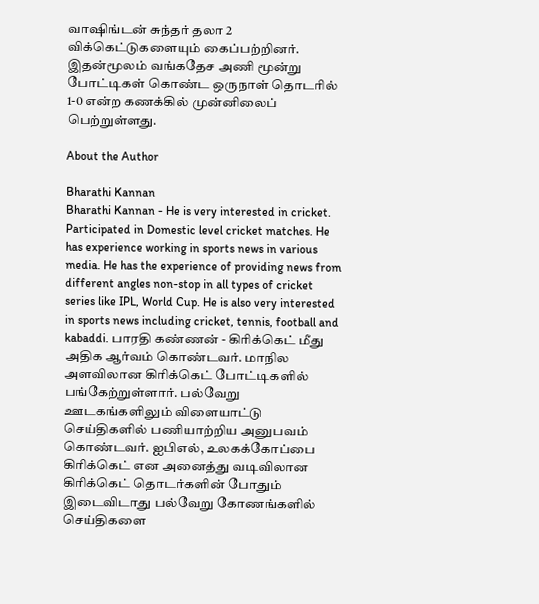வாஷிங்டன் சுந்தர் தலா 2 விக்கெட்டுகளையும் கைப்பற்றினர். இதன்மூலம் வங்கதேச அணி மூன்று போட்டிகள் கொண்ட ஒருநாள் தொடரில் 1-0 என்ற கணக்கில் முன்னிலைப் பெற்றுள்ளது.

About the Author

Bharathi Kannan
Bharathi Kannan - He is very interested in cricket. Participated in Domestic level cricket matches. He has experience working in sports news in various media. He has the experience of providing news from different angles non-stop in all types of cricket series like IPL, World Cup. He is also very interested in sports news including cricket, tennis, football and kabaddi. பாரதி கண்ணன் - கிரிக்கெட் மீது அதிக ஆர்வம் கொண்டவர். மாநில அளவிலான கிரிக்கெட் போட்டிகளில் பங்கேற்றுள்ளார். பல்வேறு ஊடகங்களிலும் விளையாட்டு செய்திகளில் பணியாற்றிய அனுபவம் கொண்டவர். ஐபிஎல், உலகக்கோப்பை கிரிக்கெட் என அனைத்து வடிவிலான கிரிக்கெட் தொடர்களின் போதும் இடைவிடாது பல்வேறு கோணங்களில் செய்திகளை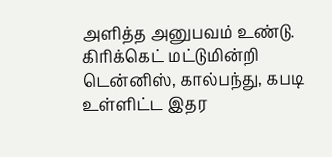அளித்த அனுபவம் உண்டு. கிரிக்கெட் மட்டுமின்றி டென்னிஸ், கால்பந்து, கபடி உள்ளிட்ட இதர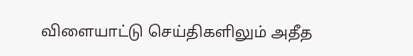விளையாட்டு செய்திகளிலும் அதீத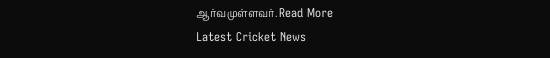ஆர்வமுள்ளவர். Read More
Latest Cricket News